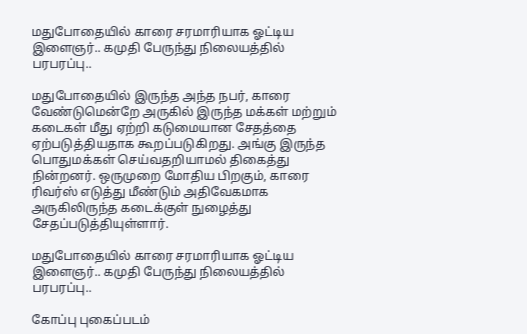மதுபோதையில் காரை சரமாரியாக ஓட்டிய இளைஞர்.. கமுதி பேருந்து நிலையத்தில் பரபரப்பு..

மதுபோதையில் இருந்த அந்த நபர், காரை வேண்டுமென்றே அருகில் இருந்த மக்கள் மற்றும் கடைகள் மீது ஏற்றி கடுமையான சேதத்தை ஏற்படுத்தியதாக கூறப்படுகிறது. அங்கு இருந்த பொதுமக்கள் செய்வதறியாமல் திகைத்து நின்றனர். ஒருமுறை மோதிய பிறகும், காரை ரிவர்ஸ் எடுத்து மீண்டும் அதிவேகமாக அருகிலிருந்த கடைக்குள் நுழைத்து சேதப்படுத்தியுள்ளார்.

மதுபோதையில் காரை சரமாரியாக ஓட்டிய இளைஞர்.. கமுதி பேருந்து நிலையத்தில் பரபரப்பு..

கோப்பு புகைப்படம்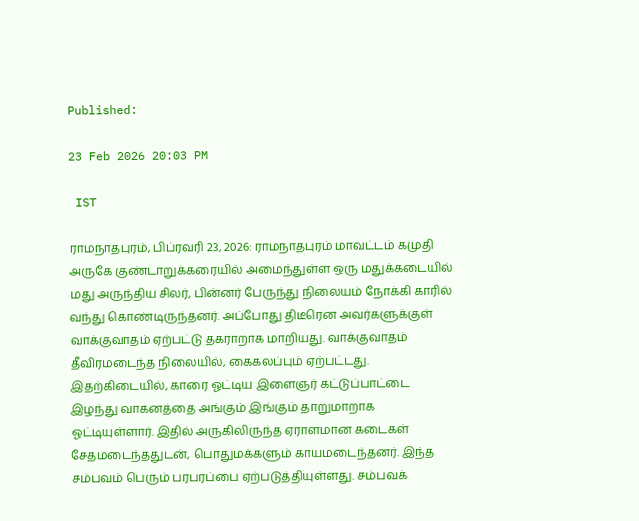Published:

23 Feb 2026 20:03 PM

 IST

ராமநாதபுரம், பிப்ரவரி 23, 2026: ராமநாதபுரம் மாவட்டம் கமுதி அருகே குண்டாறுக்கரையில் அமைந்துள்ள ஒரு மதுக்கடையில் மது அருந்திய சிலர், பின்னர் பேருந்து நிலையம் நோக்கி காரில் வந்து கொண்டிருந்தனர். அப்போது திடீரென அவர்களுக்குள் வாக்குவாதம் ஏற்பட்டு தகராறாக மாறியது. வாக்குவாதம் தீவிரமடைந்த நிலையில், கைகலப்பும் ஏற்பட்டது. இதற்கிடையில், காரை ஓட்டிய இளைஞர் கட்டுப்பாட்டை இழந்து வாகனத்தை அங்கும் இங்கும் தாறுமாறாக ஓட்டியுள்ளார். இதில் அருகிலிருந்த ஏராளமான கடைகள் சேதமடைந்ததுடன், பொதுமக்களும் காயமடைந்தனர். இந்த சம்பவம் பெரும் பரபரப்பை ஏற்படுத்தியுள்ளது. சம்பவக்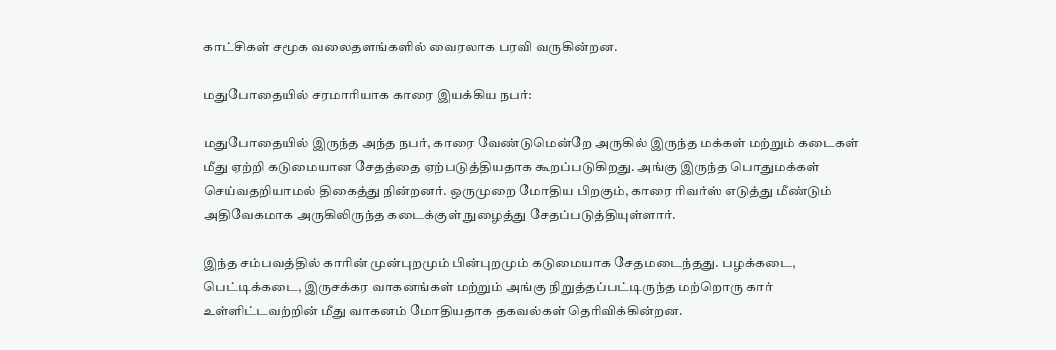காட்சிகள் சமூக வலைதளங்களில் வைரலாக பரவி வருகின்றன.

மதுபோதையில் சரமாரியாக காரை இயக்கிய நபர்:

மதுபோதையில் இருந்த அந்த நபர், காரை வேண்டுமென்றே அருகில் இருந்த மக்கள் மற்றும் கடைகள் மீது ஏற்றி கடுமையான சேதத்தை ஏற்படுத்தியதாக கூறப்படுகிறது. அங்கு இருந்த பொதுமக்கள் செய்வதறியாமல் திகைத்து நின்றனர். ஒருமுறை மோதிய பிறகும், காரை ரிவர்ஸ் எடுத்து மீண்டும் அதிவேகமாக அருகிலிருந்த கடைக்குள் நுழைத்து சேதப்படுத்தியுள்ளார்.

இந்த சம்பவத்தில் காரின் முன்புறமும் பின்புறமும் கடுமையாக சேதமடைந்தது. பழக்கடை, பெட்டிக்கடை, இருசக்கர வாகனங்கள் மற்றும் அங்கு நிறுத்தப்பட்டிருந்த மற்றொரு கார் உள்ளிட்டவற்றின் மீது வாகனம் மோதியதாக தகவல்கள் தெரிவிக்கின்றன.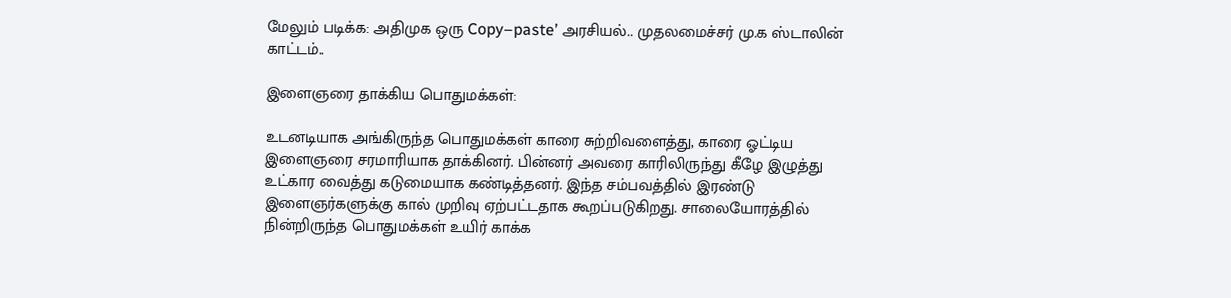மேலும் படிக்க: அதிமுக ஒரு Copy–paste’ அரசியல்.. முதலமைச்சர் மு.க ஸ்டாலின் காட்டம்..

இளைஞரை தாக்கிய பொதுமக்கள்:

உடனடியாக அங்கிருந்த பொதுமக்கள் காரை சுற்றிவளைத்து, காரை ஓட்டிய இளைஞரை சரமாரியாக தாக்கினர். பின்னர் அவரை காரிலிருந்து கீழே இழுத்து உட்கார வைத்து கடுமையாக கண்டித்தனர். இந்த சம்பவத்தில் இரண்டு இளைஞர்களுக்கு கால் முறிவு ஏற்பட்டதாக கூறப்படுகிறது. சாலையோரத்தில் நின்றிருந்த பொதுமக்கள் உயிர் காக்க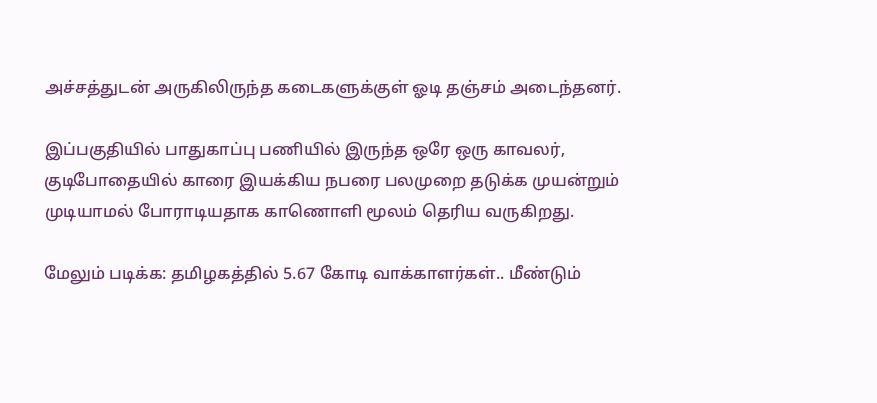அச்சத்துடன் அருகிலிருந்த கடைகளுக்குள் ஓடி தஞ்சம் அடைந்தனர்.

இப்பகுதியில் பாதுகாப்பு பணியில் இருந்த ஒரே ஒரு காவலர், குடிபோதையில் காரை இயக்கிய நபரை பலமுறை தடுக்க முயன்றும் முடியாமல் போராடியதாக காணொளி மூலம் தெரிய வருகிறது.

மேலும் படிக்க: தமிழகத்தில் 5.67 கோடி வாக்காளர்கள்.. மீண்டும்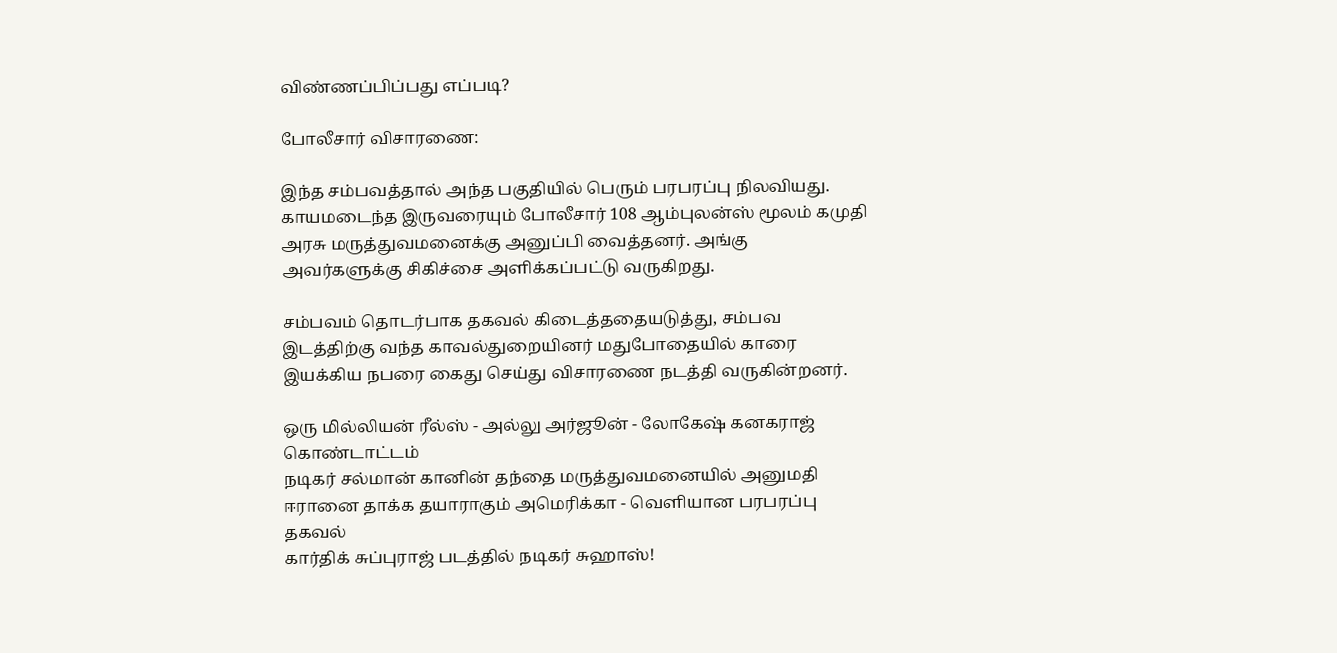விண்ணப்பிப்பது எப்படி?

போலீசார் விசாரணை:

இந்த சம்பவத்தால் அந்த பகுதியில் பெரும் பரபரப்பு நிலவியது. காயமடைந்த இருவரையும் போலீசார் 108 ஆம்புலன்ஸ் மூலம் கமுதி அரசு மருத்துவமனைக்கு அனுப்பி வைத்தனர். அங்கு அவர்களுக்கு சிகிச்சை அளிக்கப்பட்டு வருகிறது.

சம்பவம் தொடர்பாக தகவல் கிடைத்ததையடுத்து, சம்பவ இடத்திற்கு வந்த காவல்துறையினர் மதுபோதையில் காரை இயக்கிய நபரை கைது செய்து விசாரணை நடத்தி வருகின்றனர்.

ஒரு மில்லியன் ரீல்ஸ் - அல்லு அர்ஜூன் - லோகேஷ் கனகராஜ் கொண்டாட்டம்
நடிகர் சல்மான் கானின் தந்தை மருத்துவமனையில் அனுமதி
ஈரானை தாக்க தயாராகும் அமெரிக்கா - வெளியான பரபரப்பு தகவல்
கார்திக் சுப்புராஜ் படத்தில் நடிகர் சுஹாஸ்!